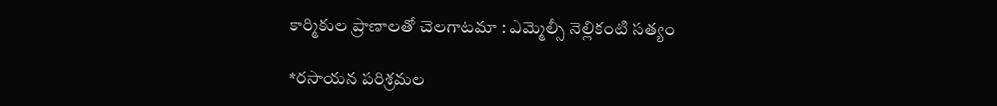కార్మికుల ప్రాణాలతో చెలగాటమా : ఎమ్మెల్సీ నెల్లికంటి సత్యం

*రసాయన పరిశ్రమల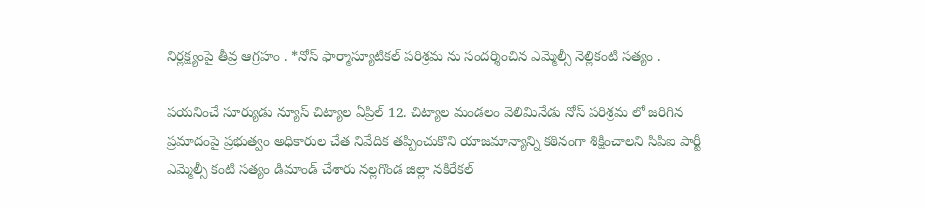నిర్లక్ష్యంపై తీవ్ర ఆగ్రహం . *నోస్ ఫార్మాస్యూటికల్ పరిశ్రమ ను సందర్శించిన ఎమ్మెల్సీ నెల్లికంటి సత్యం .

పయనించే సూర్యుడు న్యూస్ చిట్యాల ఏప్రిల్ 12. చిట్యాల మండలం వెలిమినేడు నోస్ పరిశ్రమ లో జరిగిన ప్రమాదంపై ప్రభుత్వం అధికారుల చేత నివేదిక తప్పించుకొని యాజమాన్యాన్ని కఠినంగా శిక్షించాలని సిపిఐ పార్టీ ఎమ్మెల్సీ కంటి సత్యం డిమాండ్ చేశారు నల్లగొండ జిల్లా నకిరేకల్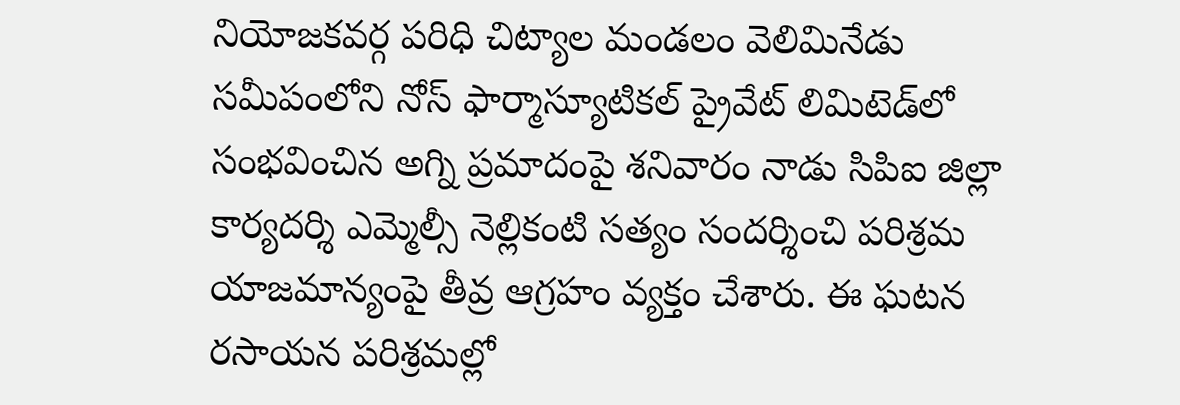నియోజకవర్గ పరిధి చిట్యాల మండలం వెలిమినేడు సమీపంలోని నోస్ ఫార్మాస్యూటికల్ ప్రైవేట్ లిమిటెడ్‌లో సంభవించిన అగ్ని ప్రమాదంపై శనివారం నాడు సిపిఐ జిల్లా కార్యదర్శి ఎమ్మెల్సీ నెల్లికంటి సత్యం సందర్శించి పరిశ్రమ యాజమాన్యంపై తీవ్ర ఆగ్రహం వ్యక్తం చేశారు. ఈ ఘటన రసాయన పరిశ్రమల్లో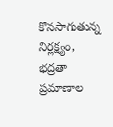కొనసాగుతున్న నిర్లక్ష్యం, భద్రతా ప్రమాణాల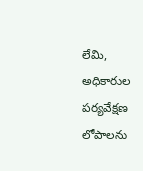లేమి, అధికారుల పర్యవేక్షణ లోపాలను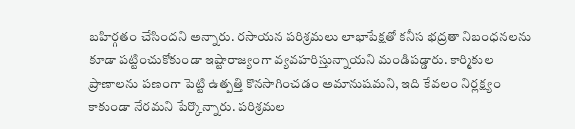బహిర్గతం చేసిందని అన్నారు. రసాయన పరిశ్రమలు లాభాపేక్షతో కనీస భద్రతా నిబంధనలను కూడా పట్టించుకోకుండా ఇష్టారాజ్యంగా వ్యవహరిస్తున్నాయని మండిపడ్డారు. కార్మికుల ప్రాణాలను పణంగా పెట్టి ఉత్పత్తి కొనసాగించడం అమానుషమని, ఇది కేవలం నిర్లక్ష్యం కాకుండా నేరమని పేర్కొన్నారు. పరిశ్రమల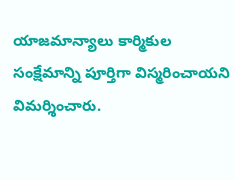యాజమాన్యాలు కార్మికుల సంక్షేమాన్ని పూర్తిగా విస్మరించాయని విమర్శించారు.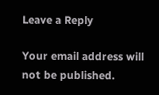Leave a Reply

Your email address will not be published.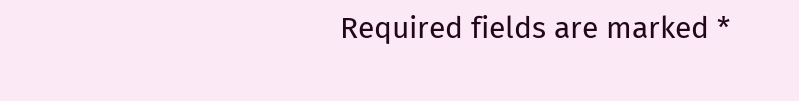Required fields are marked *